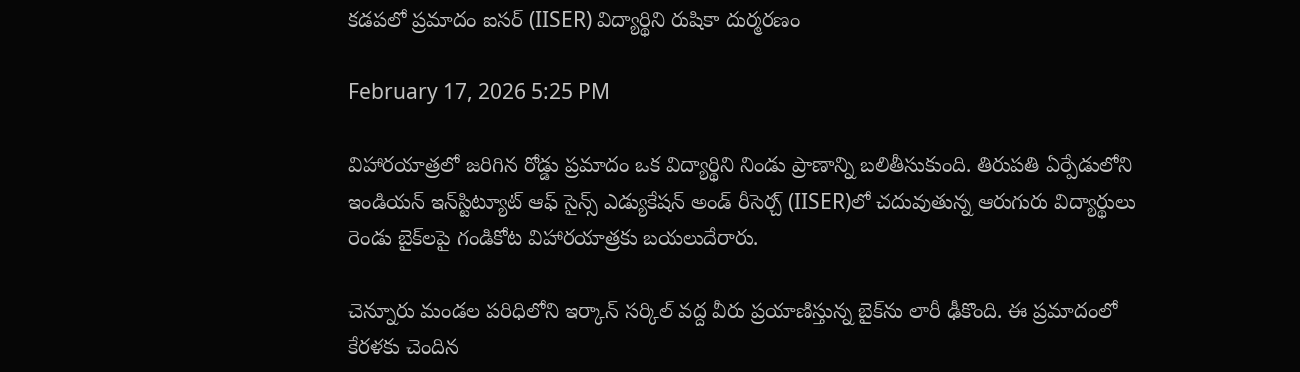కడపలో ప్రమాదం ఐసర్ (IISER) విద్యార్థిని రుషికా దుర్మరణం

February 17, 2026 5:25 PM

విహారయాత్రలో జరిగిన రోడ్డు ప్రమాదం ఒక విద్యార్థిని నిండు ప్రాణాన్ని బలితీసుకుంది. తిరుపతి ఏర్పేడులోని ఇండియన్ ఇన్‌స్టిట్యూట్ ఆఫ్ సైన్స్ ఎడ్యుకేషన్ అండ్ రీసెర్చ్ (IISER)లో చదువుతున్న ఆరుగురు విద్యార్థులు రెండు బైక్‌లపై గండికోట విహారయాత్రకు బయలుదేరారు.

చెన్నూరు మండల పరిధిలోని ఇర్కాన్ సర్కిల్ వద్ద వీరు ప్రయాణిస్తున్న బైక్‌ను లారీ ఢీకొంది. ఈ ప్రమాదంలో కేరళకు చెందిన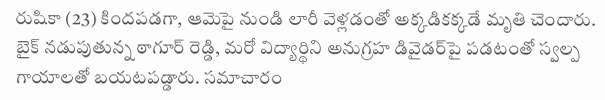రుషికా (23) కిందపడగా, ఆమెపై నుండి లారీ వెళ్లడంతో అక్కడికక్కడే మృతి చెందారు. బైక్ నడుపుతున్న ఠాగూర్ రెడ్డి, మరో విద్యార్థిని అనుగ్రహ డివైడర్‌పై పడటంతో స్వల్ప గాయాలతో బయటపడ్డారు. సమాచారం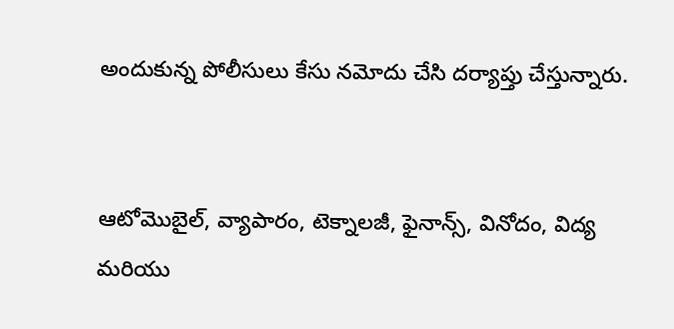అందుకున్న పోలీసులు కేసు నమోదు చేసి దర్యాప్తు చేస్తున్నారు.


ఆటోమొబైల్, వ్యాపారం, టెక్నాలజీ, ఫైనాన్స్, వినోదం, విద్య మరియు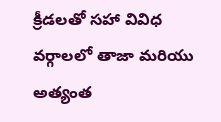క్రీడలతో సహా వివిధ వర్గాలలో తాజా మరియు అత్యంత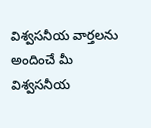విశ్వసనీయ వార్తలను అందించే మీ విశ్వసనీయ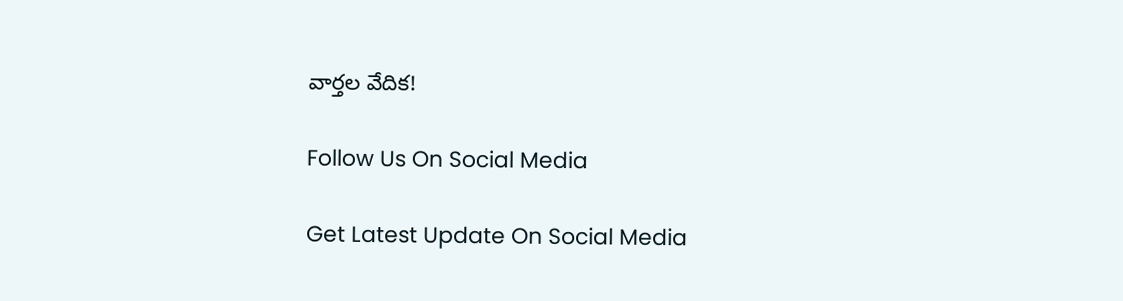వార్తల వేదిక!

Follow Us On Social Media

Get Latest Update On Social Media